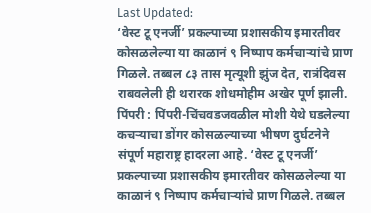Last Updated:
‘वेस्ट टू एनर्जी’ प्रकल्पाच्या प्रशासकीय इमारतीवर कोसळलेल्या या काळानं ९ निष्पाप कर्मचाऱ्यांचे प्राण गिळले. तब्बल ८३ तास मृत्यूशी झुंज देत, रात्रंदिवस राबवलेली ही थरारक शोधमोहीम अखेर पूर्ण झाली.
पिंपरी : पिंपरी-चिंचवडजवळील मोशी येथे घडलेल्या कचऱ्याचा डोंगर कोसळल्याच्या भीषण दुर्घटनेने संपूर्ण महाराष्ट्र हादरला आहे. ‘वेस्ट टू एनर्जी’ प्रकल्पाच्या प्रशासकीय इमारतीवर कोसळलेल्या या काळानं ९ निष्पाप कर्मचाऱ्यांचे प्राण गिळले. तब्बल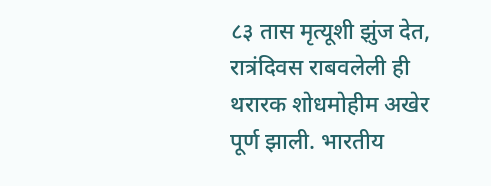८३ तास मृत्यूशी झुंज देत, रात्रंदिवस राबवलेली ही थरारक शोधमोहीम अखेर पूर्ण झाली. भारतीय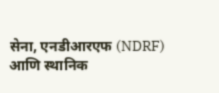सेना, एनडीआरएफ (NDRF) आणि स्थानिक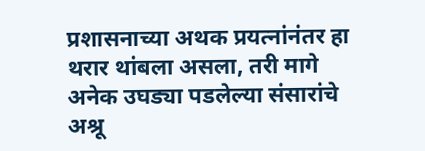प्रशासनाच्या अथक प्रयत्नांनंतर हा थरार थांबला असला, तरी मागे अनेक उघड्या पडलेल्या संसारांचे अश्रू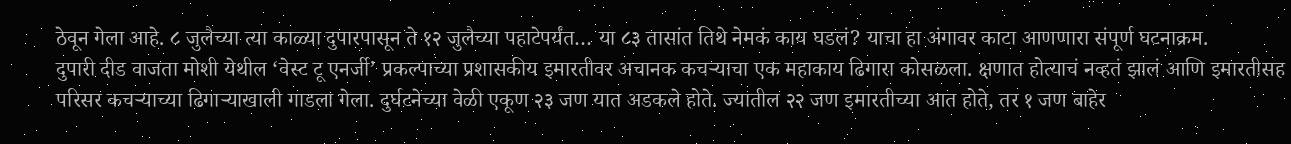ठेवून गेला आहे. ८ जुलैच्या त्या काळ्या दुपारपासून ते १२ जुलैच्या पहाटेपर्यंत… या ८३ तासांत तिथे नेमकं काय घडलं? याचा हा अंगावर काटा आणणारा संपूर्ण घटनाक्रम.
दुपारी दीड वाजता मोशी येथील ‘वेस्ट टू एनर्जी’ प्रकल्पाच्या प्रशासकीय इमारतीवर अचानक कचऱ्याचा एक महाकाय ढिगारा कोसळला. क्षणात होत्याचं नव्हतं झालं आणि इमारतीसह परिसर कचऱ्याच्या ढिगाऱ्याखाली गाडला गेला. दुर्घटनेच्या वेळी एकूण २३ जण यात अडकले होते. ज्यातील २२ जण इमारतीच्या आत होते, तर १ जण बाहेर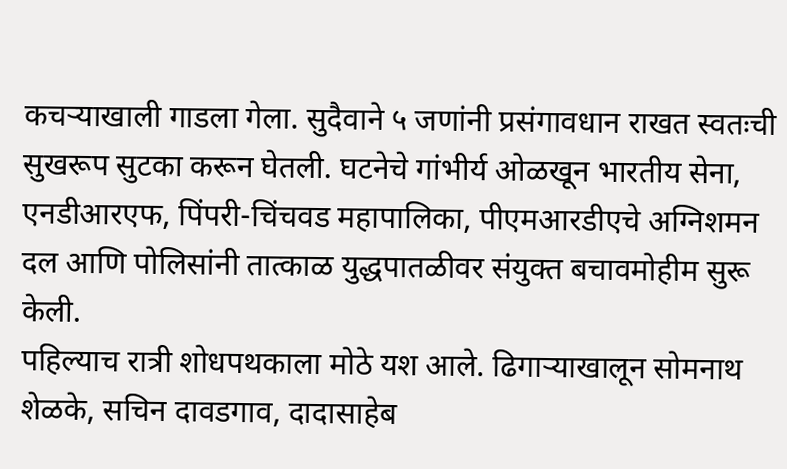कचऱ्याखाली गाडला गेला. सुदैवाने ५ जणांनी प्रसंगावधान राखत स्वतःची सुखरूप सुटका करून घेतली. घटनेचे गांभीर्य ओळखून भारतीय सेना, एनडीआरएफ, पिंपरी-चिंचवड महापालिका, पीएमआरडीएचे अग्निशमन दल आणि पोलिसांनी तात्काळ युद्धपातळीवर संयुक्त बचावमोहीम सुरू केली.
पहिल्याच रात्री शोधपथकाला मोठे यश आले. ढिगाऱ्याखालून सोमनाथ शेळके, सचिन दावडगाव, दादासाहेब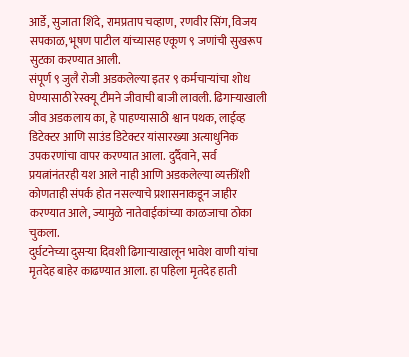आर्डे, सुजाता शिंदे, रामप्रताप चव्हाण, रणवीर सिंग, विजय सपकाळ, भूषण पाटील यांच्यासह एकूण ९ जणांची सुखरूप सुटका करण्यात आली.
संपूर्ण ९ जुलै रोजी अडकलेल्या इतर ९ कर्मचाऱ्यांचा शोध घेण्यासाठी रेस्क्यू टीमने जीवाची बाजी लावली. ढिगाऱ्याखाली जीव अडकलाय का, हे पाहण्यासाठी श्वान पथक, लाईव्ह डिटेक्टर आणि साउंड डिटेक्टर यांसारख्या अत्याधुनिक उपकरणांचा वापर करण्यात आला. दुर्दैवाने, सर्व प्रयत्नांनंतरही यश आले नाही आणि अडकलेल्या व्यक्तींशी कोणताही संपर्क होत नसल्याचे प्रशासनाकडून जाहीर करण्यात आले, ज्यामुळे नातेवाईकांच्या काळजाचा ठोका चुकला.
दुर्घटनेच्या दुसऱ्या दिवशी ढिगाऱ्याखालून भावेश वाणी यांचा मृतदेह बाहेर काढण्यात आला. हा पहिला मृतदेह हाती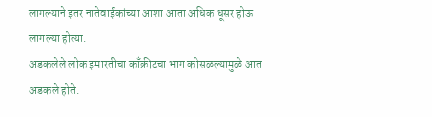लागल्याने इतर नातेवाईकांच्या आशा आता अधिक धूसर होऊ लागल्या होत्या.
अडकलेले लोक इमारतीचा काँक्रीटचा भाग कोसळल्यामुळे आत अडकले होते.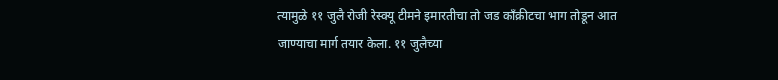त्यामुळे ११ जुलै रोजी रेस्क्यू टीमने इमारतीचा तो जड काँक्रीटचा भाग तोडून आत जाण्याचा मार्ग तयार केला. ११ जुलैच्या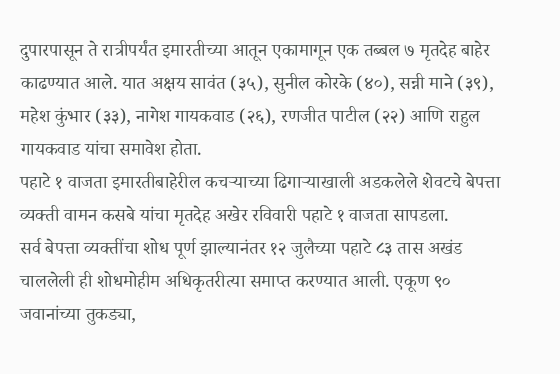दुपारपासून ते रात्रीपर्यंत इमारतीच्या आतून एकामागून एक तब्बल ७ मृतदेह बाहेर काढण्यात आले. यात अक्षय सावंत (३५), सुनील कोरके (४०), सन्नी माने (३९), महेश कुंभार (३३), नागेश गायकवाड (२६), रणजीत पाटील (२२) आणि राहुल गायकवाड यांचा समावेश होता.
पहाटे १ वाजता इमारतीबाहेरील कचऱ्याच्या ढिगाऱ्याखाली अडकलेले शेवटचे बेपत्ता व्यक्ती वामन कसबे यांचा मृतदेह अखेर रविवारी पहाटे १ वाजता सापडला.
सर्व बेपत्ता व्यक्तींचा शोध पूर्ण झाल्यानंतर १२ जुलैच्या पहाटे ८३ तास अखंड चाललेली ही शोधमोहीम अधिकृतरीत्या समाप्त करण्यात आली. एकूण ९० जवानांच्या तुकड्या,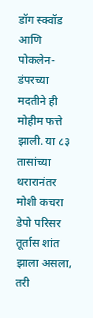डॉग स्क्वॉड आणि पोकलेन-डंपरच्या मदतीने ही मोहीम फत्ते झाली. या ८३ तासांच्या थरारानंतर मोशी कचरा डेपो परिसर तूर्तास शांत झाला असला, तरी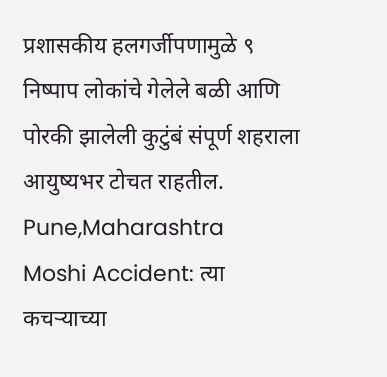प्रशासकीय हलगर्जीपणामुळे ९ निष्पाप लोकांचे गेलेले बळी आणि पोरकी झालेली कुटुंबं संपूर्ण शहराला आयुष्यभर टोचत राहतील.
Pune,Maharashtra
Moshi Accident: त्या कचऱ्याच्या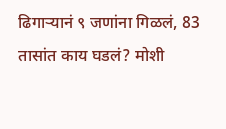ढिगाऱ्यानं ९ जणांना गिळलं, 83 तासांत काय घडलं? मोशी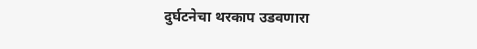दुर्घटनेचा थरकाप उडवणारा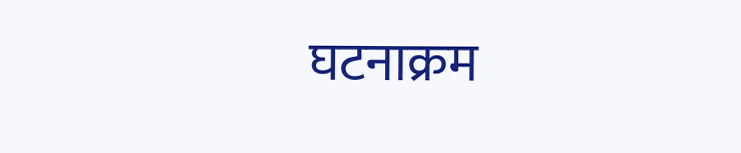घटनाक्रम